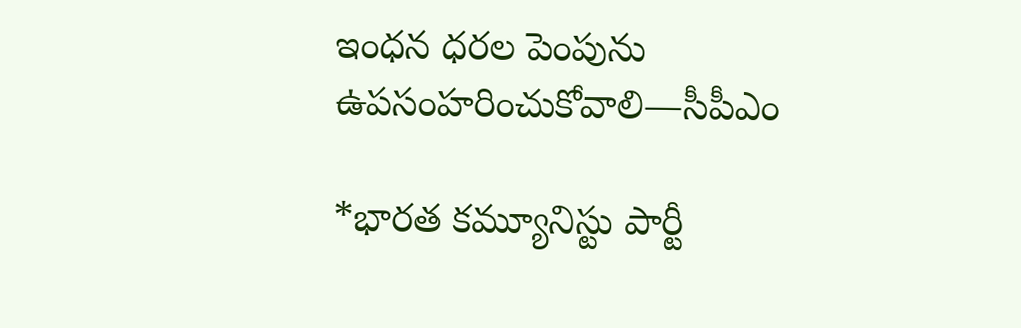ఇంధన ధరల పెంపును ఉపసంహరించుకోవాలి—సీపీఎం

*భారత కమ్యూనిస్టు పార్టీ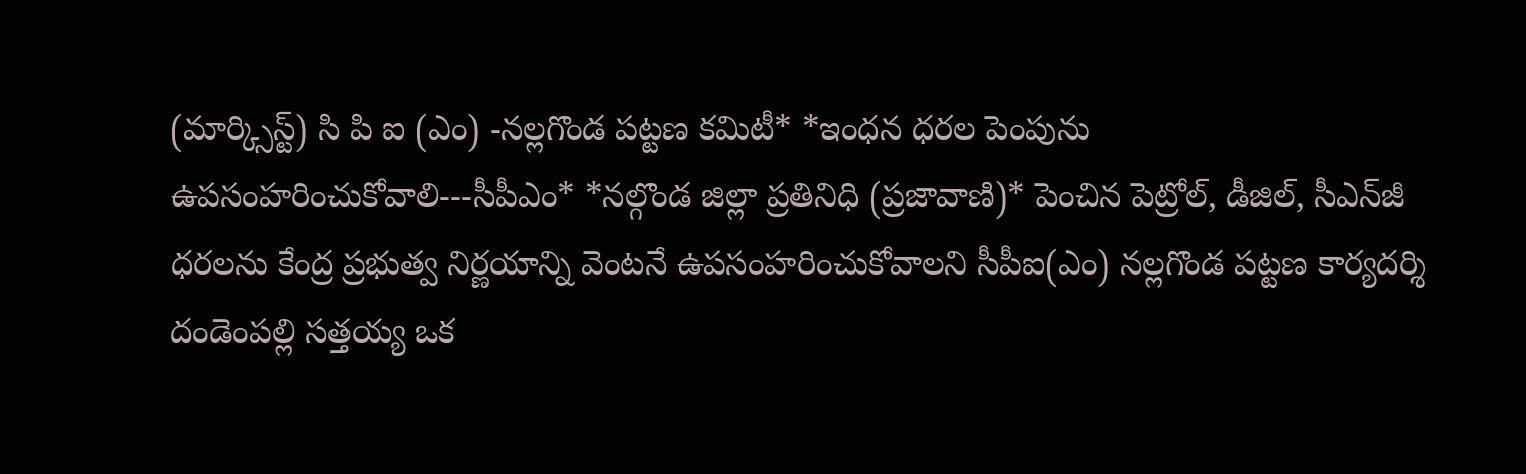(మార్క్సిస్ట్) సి పి ఐ (ఎం) -నల్లగొండ పట్టణ కమిటీ* *ఇంధన ధరల పెంపును ఉపసంహరించుకోవాలి---సీపీఎం* *నల్గొండ జిల్లా ప్రతినిధి (ప్రజావాణి)* పెంచిన పెట్రోల్, డీజిల్, సీఎన్‌జీ ధరలను కేంద్ర ప్రభుత్వ నిర్ణయాన్ని వెంటనే ఉపసంహరించుకోవాలని సీపీఐ(ఎం) నల్లగొండ పట్టణ కార్యదర్శి దండెంపల్లి సత్తయ్య ఒక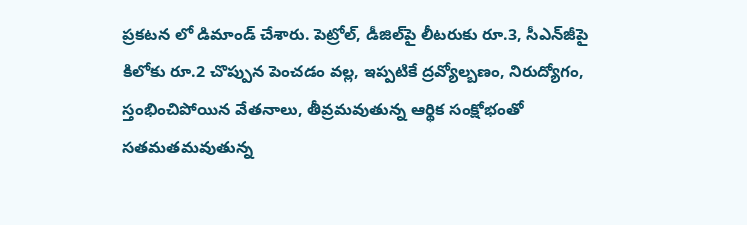ప్రకటన లో డిమాండ్ చేశారు. పెట్రోల్, డీజిల్‌పై లీటరుకు రూ.3, సీఎన్‌జీపై కిలోకు రూ.2 చొప్పున పెంచడం వల్ల, ఇప్పటికే ద్రవ్యోల్బణం, నిరుద్యోగం, స్తంభించిపోయిన వేతనాలు, తీవ్రమవుతున్న ఆర్థిక సంక్షోభంతో సతమతమవుతున్న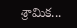శ్రామిక...